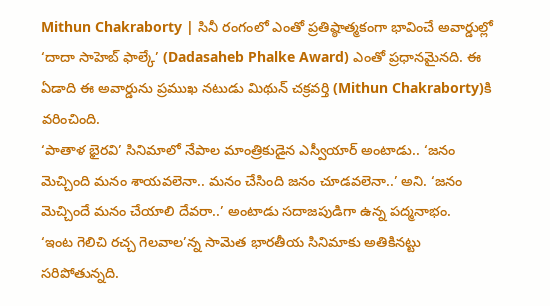Mithun Chakraborty | సినీ రంగంలో ఎంతో ప్రతిష్ఠాత్మకంగా భావించే అవార్డుల్లో ‘దాదా సాహెబ్ ఫాల్కే’ (Dadasaheb Phalke Award) ఎంతో ప్రధానమైనది. ఈ ఏడాది ఈ అవార్డును ప్రముఖ నటుడు మిథున్ చక్రవర్తి (Mithun Chakraborty)కి వరించింది.
‘పాతాళ భైరవి’ సినిమాలో నేపాల మాంత్రికుడైన ఎస్వీయార్ అంటాడు.. ‘జనం మెచ్చింది మనం శాయవలెనా.. మనం చేసింది జనం చూడవలెనా..’ అని. ‘జనం మెచ్చిందే మనం చేయాలి దేవరా..’ అంటాడు సదాజపుడిగా ఉన్న పద్మనాభం.
‘ఇంట గెలిచి రచ్చ గెలవాల’న్న సామెత భారతీయ సినిమాకు అతికినట్టు సరిపోతున్నది.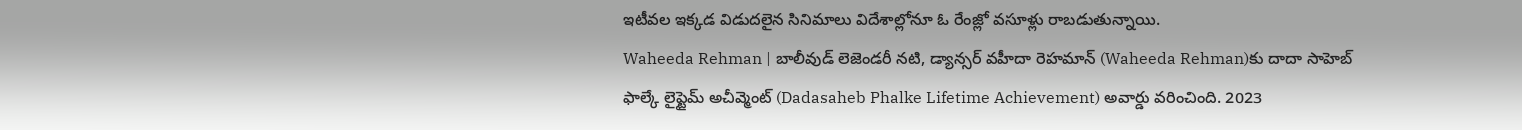ఇటీవల ఇక్కడ విడుదలైన సినిమాలు విదేశాల్లోనూ ఓ రేంజ్లో వసూళ్లు రాబడుతున్నాయి.
Waheeda Rehman | బాలీవుడ్ లెజెండరీ నటి, డ్యాన్సర్ వహీదా రెహమాన్ (Waheeda Rehman)కు దాదా సాహెబ్ ఫాల్కే లైఫ్టైమ్ అచీవ్మెంట్ (Dadasaheb Phalke Lifetime Achievement) అవార్డు వరించింది. 2023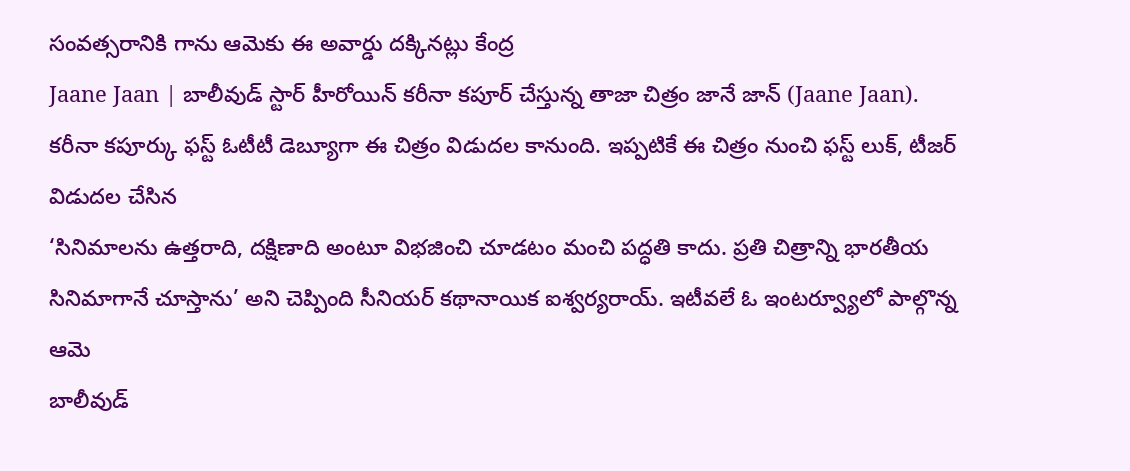సంవత్సరానికి గాను ఆమెకు ఈ అవార్డు దక్కినట్లు కేంద్ర
Jaane Jaan | బాలీవుడ్ స్టార్ హీరోయిన్ కరీనా కపూర్ చేస్తున్న తాజా చిత్రం జానే జాన్ (Jaane Jaan). కరీనా కపూర్కు ఫస్ట్ ఓటీటీ డెబ్యూగా ఈ చిత్రం విడుదల కానుంది. ఇప్పటికే ఈ చిత్రం నుంచి ఫస్ట్ లుక్, టీజర్ విడుదల చేసిన
‘సినిమాలను ఉత్తరాది, దక్షిణాది అంటూ విభజించి చూడటం మంచి పద్ధతి కాదు. ప్రతి చిత్రాన్ని భారతీయ సినిమాగానే చూస్తాను’ అని చెప్పింది సీనియర్ కథానాయిక ఐశ్వర్యరాయ్. ఇటీవలే ఓ ఇంటర్వ్యూలో పాల్గొన్న ఆమె
బాలీవుడ్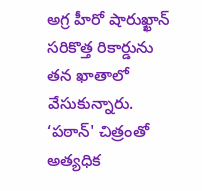అగ్ర హీరో షారుఖ్ఖాన్ సరికొత్త రికార్డును తన ఖాతాలో వేసుకున్నారు. ‘పఠాన్' చిత్రంతో అత్యధిక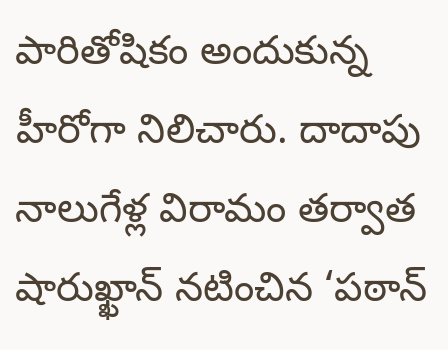పారితోషికం అందుకున్న హీరోగా నిలిచారు. దాదాపు నాలుగేళ్ల విరామం తర్వాత షారుఖ్ఖాన్ నటించిన ‘పఠాన్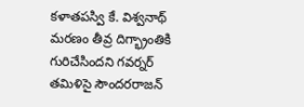కళాతపస్వి కే. విశ్వనాథ్ మరణం తీవ్ర దిగ్భ్రాంతికి గురిచేసిందని గవర్నర్ తమిళిసై సౌందరరాజన్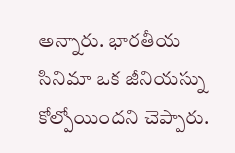అన్నారు. భారతీయ సినిమా ఒక జీనియస్ను కోల్పోయిందని చెప్పారు.